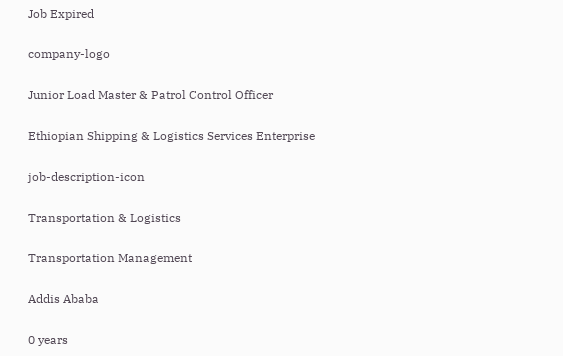Job Expired

company-logo

Junior Load Master & Patrol Control Officer

Ethiopian Shipping & Logistics Services Enterprise

job-description-icon

Transportation & Logistics

Transportation Management

Addis Ababa

0 years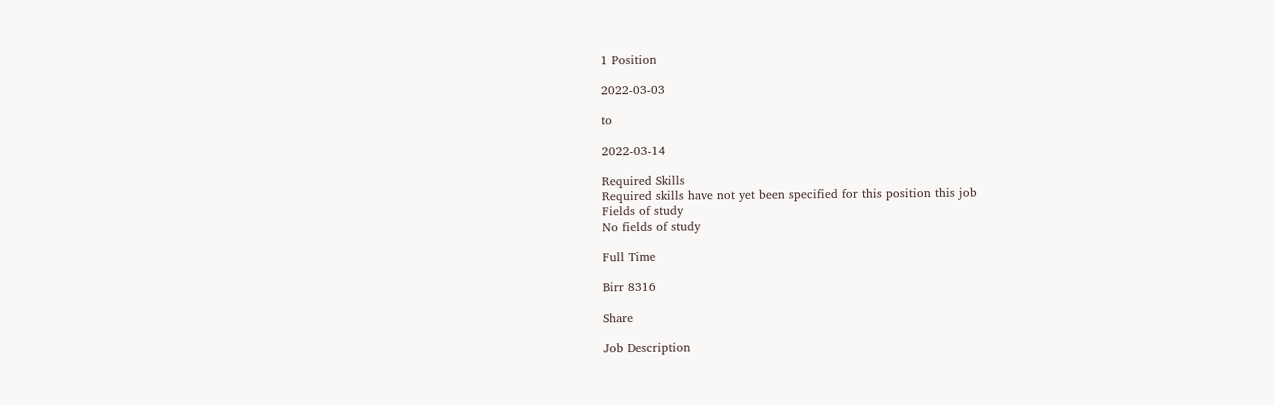1 Position

2022-03-03

to

2022-03-14

Required Skills
Required skills have not yet been specified for this position this job
Fields of study
No fields of study

Full Time

Birr 8316

Share

Job Description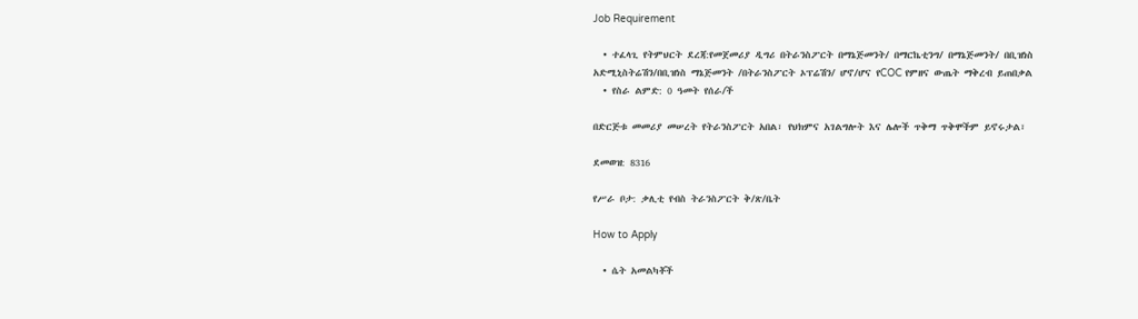Job Requirement

  • ተፈላጊ የትምህርት ደረጃ:የመጀመሪያ ዲግሪ በትራንስፖርት በማኔጅመንት/ በማርኬቲንግ/ በማኔጅመንት/ በቢዝነስ አድሚኒስትሬሽን/በቢዝነስ ማኔጅመንት /በትራንስፖርት ኦፕሬሽን/ ሆኖ/ሆና የCOC የምዘና ውጤት ማቅረብ ይጠበቃል
  • የስራ ልምድ: 0 ዓመት የሰራ/ች

በድርጅቱ መመሪያ መሠረት የትራንስፖርት አበል፣ የህክምና አገልግሎት እና ሌሎች ጥቅማ ጥቅሞችም ይኖሩታል፣

ደመወዝ: 8316

የሥራ ቦታ: ቃሊቲ የብስ ትራንስፖርት ቅ/ጽ/ቤት

How to Apply

  • ሴት አመልካቾች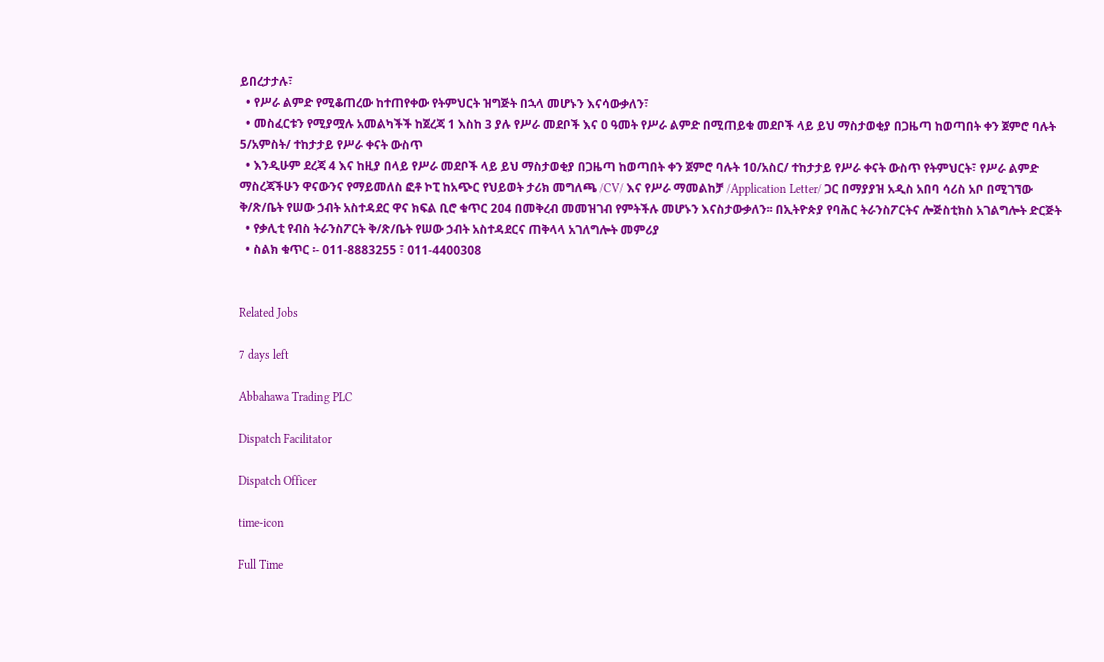ይበረታታሉ፣
  • የሥራ ልምድ የሚቆጠረው ከተጠየቀው የትምህርት ዝግጅት በኋላ መሆኑን እናሳውቃለን፣
  • መስፈርቱን የሚያሟሉ አመልካችች ከጀረጃ 1 እስከ 3 ያሉ የሥራ መደቦች እና ዐ ዓመት የሥራ ልምድ በሚጠይቁ መደቦች ላይ ይህ ማስታወቂያ በጋዜጣ ከወጣበት ቀን ጀምሮ ባሉት 5/አምስት/ ተከታታይ የሥራ ቀናት ውስጥ
  • እንዲሁም ደረጃ 4 እና ከዚያ በላይ የሥራ መደቦች ላይ ይህ ማስታወቂያ በጋዜጣ ከወጣበት ቀን ጀምሮ ባሉት 1ዐ/አስር/ ተከታታይ የሥራ ቀናት ውስጥ የትምህርት፣ የሥራ ልምድ ማስረጃችሁን ዋናውንና የማይመለስ ፎቶ ኮፒ ከአጭር የህይወት ታሪክ መግለጫ /CV/ እና የሥራ ማመልከቻ /Application Letter/ ጋር በማያያዝ አዲስ አበባ ሳሪስ አቦ በሚገኘው ቅ/ጽ/ቤት የሠው ኃብት አስተዳደር ዋና ክፍል ቢሮ ቁጥር 2ዐ4 በመቅረብ መመዝገብ የምትችሉ መሆኑን እናስታውቃለን፡፡ በኢትዮጵያ የባሕር ትራንስፖርትና ሎጅስቲክስ አገልግሎት ድርጅት
  • የቃሊቲ የብስ ትራንስፖርት ቅ/ጽ/ቤት የሠው ኃብት አስተዳደርና ጠቅላላ አገለግሎት መምሪያ
  • ስልክ ቁጥር ፡- 011-8883255 ፣ 011-4400308


Related Jobs

7 days left

Abbahawa Trading PLC

Dispatch Facilitator

Dispatch Officer

time-icon

Full Time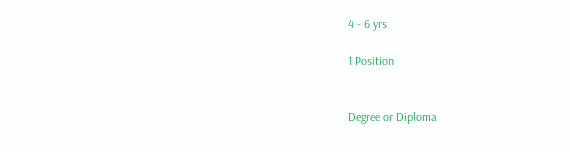4 - 6 yrs

1 Position


Degree or Diploma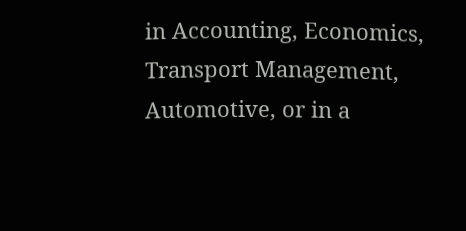in Accounting, Economics, Transport Management, Automotive, or in a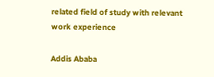related field of study with relevant work experience

Addis Ababa